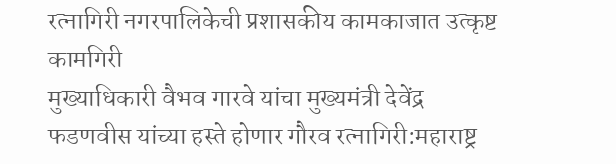रत्नागिरी नगरपालिकेची प्रशासकीय कामकाजात उत्कृष्ट कामगिरी
मुख्याधिकारी वैभव गारवे यांचा मुख्यमंत्री देवेंद्र फडणवीस यांच्या हस्ते होणार गौरव रत्नागिरी:महाराष्ट्र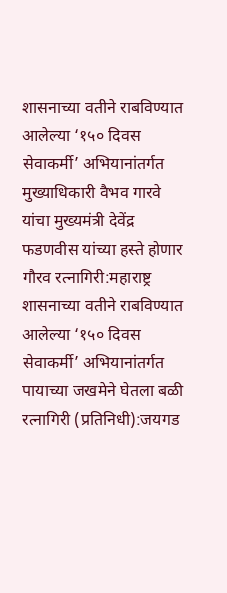शासनाच्या वतीने राबविण्यात आलेल्या ‘१५० दिवस सेवाकर्मी’ अभियानांतर्गत
मुख्याधिकारी वैभव गारवे यांचा मुख्यमंत्री देवेंद्र फडणवीस यांच्या हस्ते होणार गौरव रत्नागिरी:महाराष्ट्र शासनाच्या वतीने राबविण्यात आलेल्या ‘१५० दिवस सेवाकर्मी’ अभियानांतर्गत
पायाच्या जखमेने घेतला बळी रत्नागिरी (प्रतिनिधी):जयगड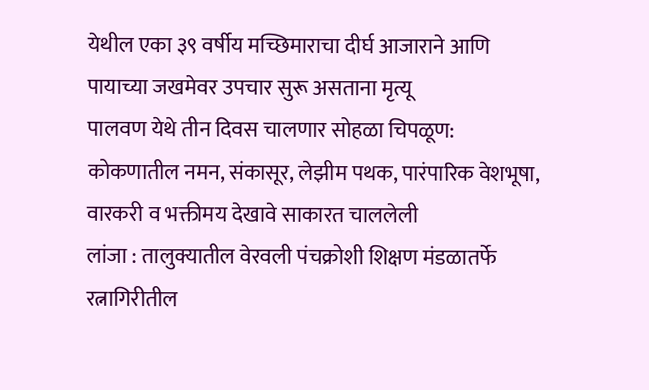येथील एका ३९ वर्षीय मच्छिमाराचा दीर्घ आजाराने आणि पायाच्या जखमेवर उपचार सुरू असताना मृत्यू
पालवण येथे तीन दिवस चालणार सोहळा चिपळूण: कोकणातील नमन, संकासूर, लेझीम पथक, पारंपारिक वेशभूषा, वारकरी व भक्तीमय देखावे साकारत चाललेली
लांजा : तालुक्यातील वेरवली पंचक्रोशी शिक्षण मंडळातर्फे रत्नागिरीतील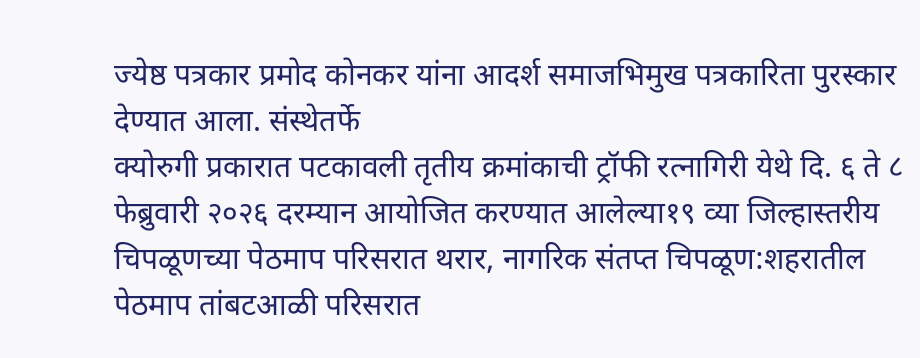ज्येष्ठ पत्रकार प्रमोद कोनकर यांना आदर्श समाजभिमुख पत्रकारिता पुरस्कार देण्यात आला. संस्थेतर्फे
क्योरुगी प्रकारात पटकावली तृतीय क्रमांकाची ट्रॉफी रत्नागिरी येथे दि. ६ ते ८ फेब्रुवारी २०२६ दरम्यान आयोजित करण्यात आलेल्या१९ व्या जिल्हास्तरीय
चिपळूणच्या पेठमाप परिसरात थरार, नागरिक संतप्त चिपळूण:शहरातील पेठमाप तांबटआळी परिसरात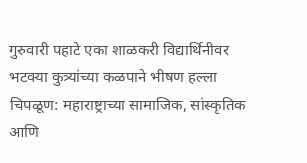गुरुवारी पहाटे एका शाळकरी विद्यार्थिनीवर भटक्या कुत्र्यांच्या कळपाने भीषण हल्ला
चिपळूण: महाराष्ट्राच्या सामाजिक, सांस्कृतिक आणि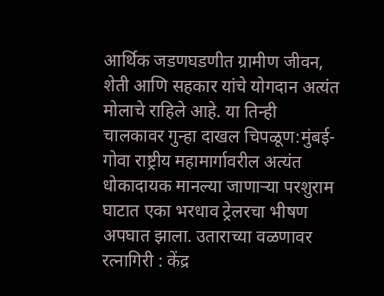आर्थिक जडणघडणीत ग्रामीण जीवन, शेती आणि सहकार यांचे योगदान अत्यंत मोलाचे राहिले आहे. या तिन्ही
चालकावर गुन्हा दाखल चिपळूण:मुंबई-गोवा राष्ट्रीय महामार्गावरील अत्यंत धोकादायक मानल्या जाणाऱ्या परशुराम घाटात एका भरधाव ट्रेलरचा भीषण अपघात झाला. उताराच्या वळणावर
रत्नागिरी : केंद्र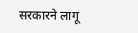सरकारने लागू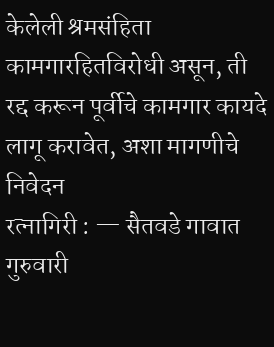केलेली श्रमसंहिता कामगारहितविरोधी असून, ती रद्द करून पूर्वीचे कामगार कायदे लागू करावेत, अशा मागणीचे निवेदन
रत्नागिरी : — सैतवडे गावात गुरुवारी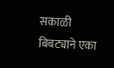सकाळी बिबट्याने एका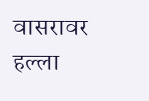वासरावर हल्ला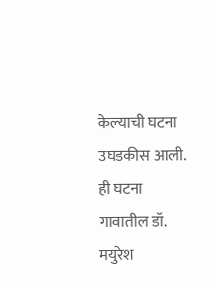केल्याची घटना उघडकीस आली. ही घटना गावातील डॉ. मयुरेश